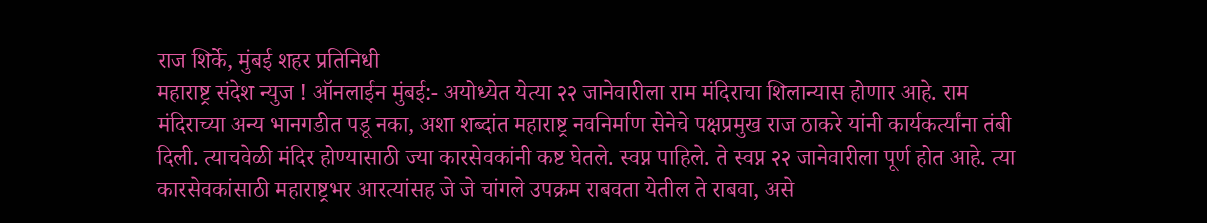राज शिर्के, मुंबई शहर प्रतिनिधी
महाराष्ट्र संदेश न्युज ! ऑनलाईन मुंबई:- अयोध्येत येत्या २२ जानेवारीला राम मंदिराचा शिलान्यास होणार आहे. राम मंदिराच्या अन्य भानगडीत पडू नका, अशा शब्दांत महाराष्ट्र नवनिर्माण सेनेचे पक्षप्रमुख राज ठाकरे यांनी कार्यकर्त्यांना तंबी दिली. त्याचवेळी मंदिर होण्यासाठी ज्या कारसेवकांनी कष्ट घेतले. स्वप्न पाहिले. ते स्वप्न २२ जानेवारीला पूर्ण होत आहे. त्या कारसेवकांसाठी महाराष्ट्रभर आरत्यांसह जे जे चांगले उपक्रम राबवता येतील ते राबवा, असे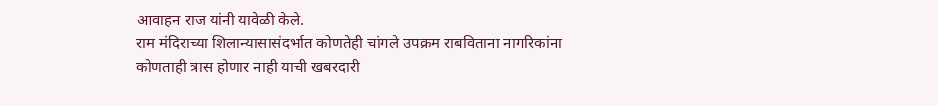आवाहन राज यांनी यावेळी केले.
राम मंदिराच्या शिलान्यासासंदर्भात कोणतेही चांगले उपक्रम राबविताना नागरिकांना कोणताही त्रास होणार नाही याची खबरदारी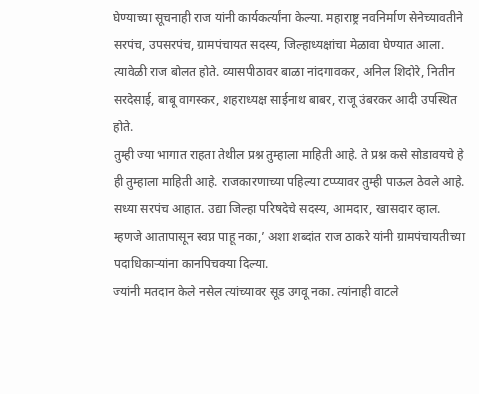घेण्याच्या सूचनाही राज यांनी कार्यकर्त्यांना केल्या. महाराष्ट्र नवनिर्माण सेनेच्यावतीने सरपंच, उपसरपंच, ग्रामपंचायत सदस्य, जिल्हाध्यक्षांचा मेळावा घेण्यात आला. त्यावेळी राज बोलत होते. व्यासपीठावर बाळा नांदगावकर, अनिल शिदोरे, नितीन सरदेसाई, बाबू वागस्कर, शहराध्यक्ष साईनाथ बाबर, राजू उंबरकर आदी उपस्थित होते.
तुम्ही ज्या भागात राहता तेथील प्रश्न तुम्हाला माहिती आहे. ते प्रश्न कसे सोडावयचे हे ही तुम्हाला माहिती आहे. राजकारणाच्या पहिल्या टप्प्यावर तुम्ही पाऊल ठेवले आहे. सध्या सरपंच आहात. उद्या जिल्हा परिषदेचे सदस्य, आमदार, खासदार व्हाल. म्हणजे आतापासून स्वप्न पाहू नका,’ अशा शब्दांत राज ठाकरे यांनी ग्रामपंचायतीच्या पदाधिकाऱ्यांना कानपिचक्या दिल्या.
ज्यांनी मतदान केले नसेल त्यांच्यावर सूड उगवू नका. त्यांनाही वाटले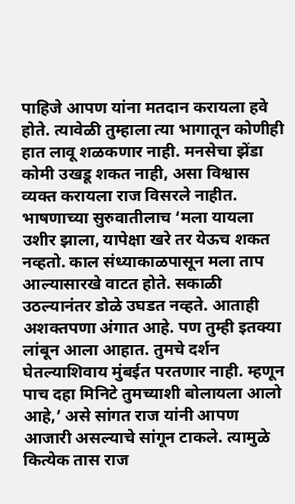पाहिजे आपण यांना मतदान करायला हवे होते. त्यावेळी तुम्हाला त्या भागातून कोणीही हात लावू शळकणार नाही. मनसेचा झेंडा कोमी उखडू शकत नाही, असा विश्वास व्यक्त करायला राज विसरले नाहीत.
भाषणाच्या सुरुवातीलाच ‘मला यायला उशीर झाला, यापेक्षा खरे तर येऊच शकत नव्हतो. काल संध्याकाळपासून मला ताप आल्यासारखे वाटत होते. सकाळी उठल्यानंतर डोळे उघडत नव्हते. आताही अशक्तपणा अंगात आहे. पण तुम्ही इतक्या लांबून आला आहात. तुमचे दर्शन घेतल्याशिवाय मुंबईत परतणार नाही. म्हणून पाच दहा मिनिटे तुमच्याशी बोलायला आलो आहे,’ असे सांगत राज यांनी आपण आजारी असल्याचे सांगून टाकले. त्यामुळे कित्येक तास राज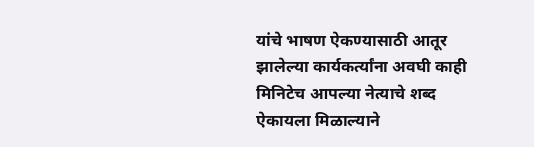यांचे भाषण ऐकण्यासाठी आतूर झालेल्या कार्यकर्त्यांना अवघी काही मिनिटेच आपल्या नेत्याचे शब्द ऐकायला मिळाल्याने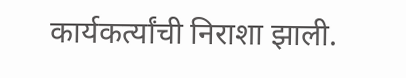कार्यकर्त्यांची निराशा झाली.